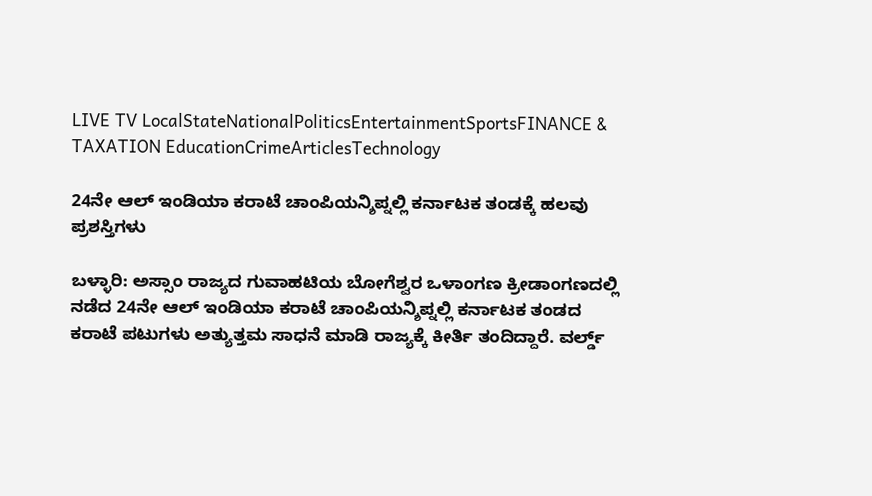LIVE TV LocalStateNationalPoliticsEntertainmentSportsFINANCE & TAXATION EducationCrimeArticlesTechnology

24ನೇ ಆಲ್ ಇಂಡಿಯಾ ಕರಾಟೆ ಚಾಂಪಿಯನ್ಶಿಪ್ನಲ್ಲಿ ಕರ್ನಾಟಕ ತಂಡಕ್ಕೆ ಹಲವು ಪ್ರಶಸ್ತಿಗಳು

ಬಳ್ಳಾರಿ: ಅಸ್ಸಾಂ ರಾಜ್ಯದ ಗುವಾಹಟಿಯ ಬೋಗೆಶ್ವರ ಒಳಾಂಗಣ ಕ್ರೀಡಾಂಗಣದಲ್ಲಿ ನಡೆದ 24ನೇ ಆಲ್ ಇಂಡಿಯಾ ಕರಾಟೆ ಚಾಂಪಿಯನ್ಶಿಪ್ನಲ್ಲಿ ಕರ್ನಾಟಕ ತಂಡದ ಕರಾಟೆ ಪಟುಗಳು ಅತ್ಯುತ್ತಮ ಸಾಧನೆ ಮಾಡಿ ರಾಜ್ಯಕ್ಕೆ ಕೀರ್ತಿ ತಂದಿದ್ದಾರೆ. ವರ್ಲ್ಡ್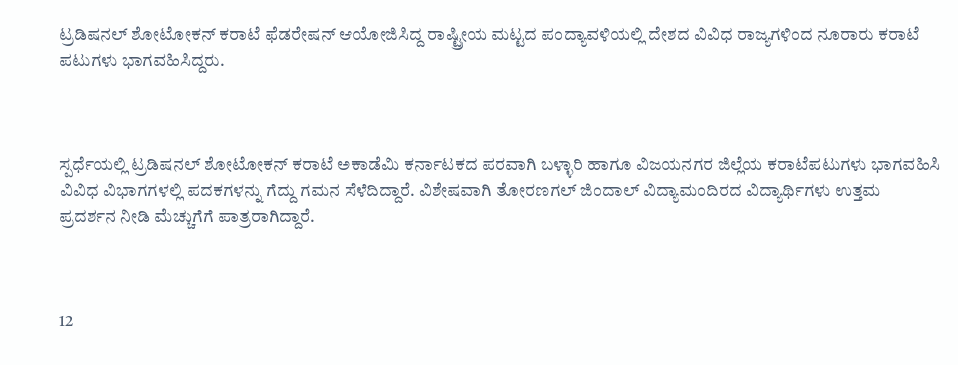ಟ್ರಡಿಷನಲ್ ಶೋಟೋಕನ್ ಕರಾಟೆ ಫೆಡರೇಷನ್ ಆಯೋಜಿಸಿದ್ದ ರಾಷ್ಟ್ರೀಯ ಮಟ್ಟದ ಪಂದ್ಯಾವಳಿಯಲ್ಲಿ ದೇಶದ ವಿವಿಧ ರಾಜ್ಯಗಳಿಂದ ನೂರಾರು ಕರಾಟೆ ಪಟುಗಳು ಭಾಗವಹಿಸಿದ್ದರು.



ಸ್ಪರ್ಧೆಯಲ್ಲಿ ಟ್ರಡಿಷನಲ್ ಶೋಟೋಕನ್ ಕರಾಟೆ ಅಕಾಡೆಮಿ ಕರ್ನಾಟಕದ ಪರವಾಗಿ ಬಳ್ಳಾರಿ ಹಾಗೂ ವಿಜಯನಗರ ಜಿಲ್ಲೆಯ ಕರಾಟೆಪಟುಗಳು ಭಾಗವಹಿಸಿ ವಿವಿಧ ವಿಭಾಗಗಳಲ್ಲಿ ಪದಕಗಳನ್ನು ಗೆದ್ದು ಗಮನ ಸೆಳೆದಿದ್ದಾರೆ. ವಿಶೇಷವಾಗಿ ತೋರಣಗಲ್ ಜಿಂದಾಲ್ ವಿದ್ಯಾಮಂದಿರದ ವಿದ್ಯಾರ್ಥಿಗಳು ಉತ್ತಮ ಪ್ರದರ್ಶನ ನೀಡಿ ಮೆಚ್ಚುಗೆಗೆ ಪಾತ್ರರಾಗಿದ್ದಾರೆ.



12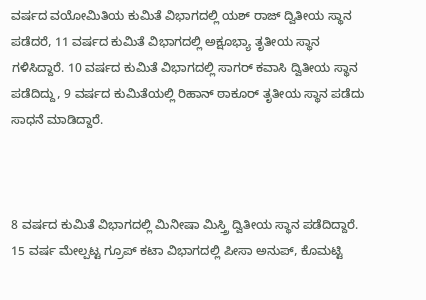ವರ್ಷದ ವಯೋಮಿತಿಯ ಕುಮಿತೆ ವಿಭಾಗದಲ್ಲಿ ಯಶ್ ರಾಜ್ ದ್ವಿತೀಯ ಸ್ಥಾನ ಪಡೆದರೆ, 11 ವರ್ಷದ ಕುಮಿತೆ ವಿಭಾಗದಲ್ಲಿ ಅಕ್ಷೂಭ್ಯಾ ತೃತೀಯ ಸ್ಥಾನ ಗಳಿಸಿದ್ದಾರೆ. 10 ವರ್ಷದ ಕುಮಿತೆ ವಿಭಾಗದಲ್ಲಿ ಸಾಗರ್ ಕವಾಸಿ ದ್ವಿತೀಯ ಸ್ಥಾನ ಪಡೆದಿದ್ದು, 9 ವರ್ಷದ ಕುಮಿತೆಯಲ್ಲಿ ರಿಹಾನ್ ಠಾಕೂರ್ ತೃತೀಯ ಸ್ಥಾನ ಪಡೆದು ಸಾಧನೆ ಮಾಡಿದ್ದಾರೆ.



8 ವರ್ಷದ ಕುಮಿತೆ ವಿಭಾಗದಲ್ಲಿ ಮಿನೀಷಾ ಮಿಸ್ತ್ರಿ ದ್ವಿತೀಯ ಸ್ಥಾನ ಪಡೆದಿದ್ದಾರೆ. 15 ವರ್ಷ ಮೇಲ್ಪಟ್ಟ ಗ್ರೂಪ್ ಕಟಾ ವಿಭಾಗದಲ್ಲಿ ಪೀಸಾ ಅನುಪ್, ಕೊಮಟ್ಟಿ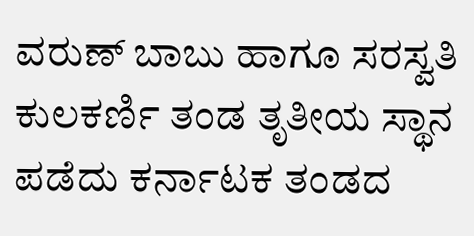ವರುಣ್ ಬಾಬು ಹಾಗೂ ಸರಸ್ವತಿ ಕುಲಕರ್ಣಿ ತಂಡ ತೃತೀಯ ಸ್ಥಾನ ಪಡೆದು ಕರ್ನಾಟಕ ತಂಡದ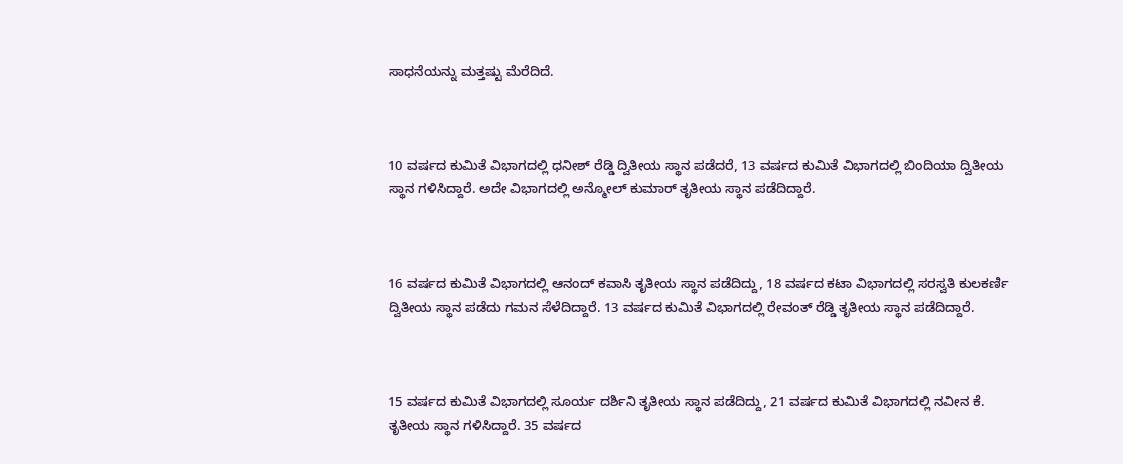ಸಾಧನೆಯನ್ನು ಮತ್ತಷ್ಟು ಮೆರೆದಿದೆ.



10 ವರ್ಷದ ಕುಮಿತೆ ವಿಭಾಗದಲ್ಲಿ ಧನೀಶ್ ರೆಡ್ಡಿ ದ್ವಿತೀಯ ಸ್ಥಾನ ಪಡೆದರೆ, 13 ವರ್ಷದ ಕುಮಿತೆ ವಿಭಾಗದಲ್ಲಿ ಬಿಂದಿಯಾ ದ್ವಿತೀಯ ಸ್ಥಾನ ಗಳಿಸಿದ್ದಾರೆ. ಅದೇ ವಿಭಾಗದಲ್ಲಿ ಅನ್ಮೋಲ್ ಕುಮಾರ್ ತೃತೀಯ ಸ್ಥಾನ ಪಡೆದಿದ್ದಾರೆ.



16 ವರ್ಷದ ಕುಮಿತೆ ವಿಭಾಗದಲ್ಲಿ ಆನಂದ್ ಕವಾಸಿ ತೃತೀಯ ಸ್ಥಾನ ಪಡೆದಿದ್ದು, 18 ವರ್ಷದ ಕಟಾ ವಿಭಾಗದಲ್ಲಿ ಸರಸ್ವತಿ ಕುಲಕರ್ಣಿ ದ್ವಿತೀಯ ಸ್ಥಾನ ಪಡೆದು ಗಮನ ಸೆಳೆದಿದ್ದಾರೆ. 13 ವರ್ಷದ ಕುಮಿತೆ ವಿಭಾಗದಲ್ಲಿ ರೇವಂತ್ ರೆಡ್ಡಿ ತೃತೀಯ ಸ್ಥಾನ ಪಡೆದಿದ್ದಾರೆ.



15 ವರ್ಷದ ಕುಮಿತೆ ವಿಭಾಗದಲ್ಲಿ ಸೂರ್ಯ ದರ್ಶಿನಿ ತೃತೀಯ ಸ್ಥಾನ ಪಡೆದಿದ್ದು, 21 ವರ್ಷದ ಕುಮಿತೆ ವಿಭಾಗದಲ್ಲಿ ನವೀನ ಕೆ. ತೃತೀಯ ಸ್ಥಾನ ಗಳಿಸಿದ್ದಾರೆ. 35 ವರ್ಷದ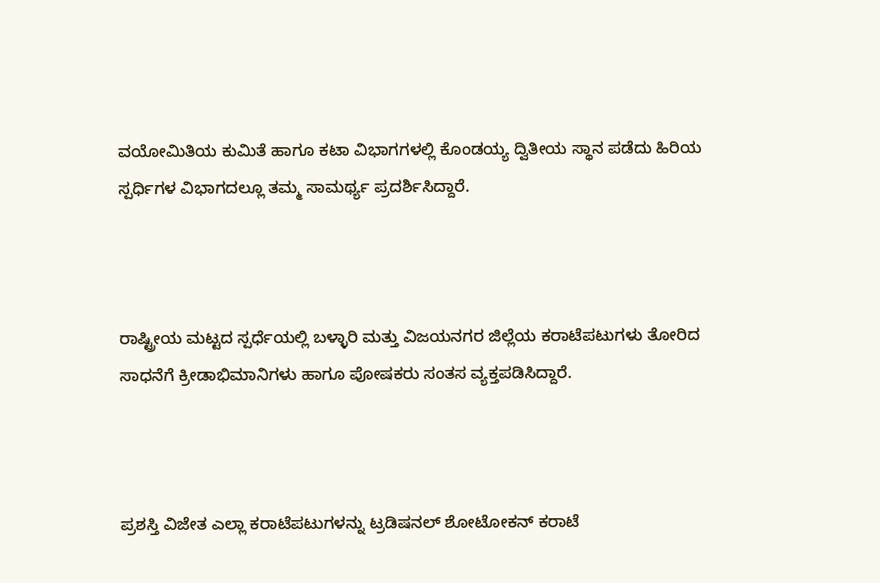ವಯೋಮಿತಿಯ ಕುಮಿತೆ ಹಾಗೂ ಕಟಾ ವಿಭಾಗಗಳಲ್ಲಿ ಕೊಂಡಯ್ಯ ದ್ವಿತೀಯ ಸ್ಥಾನ ಪಡೆದು ಹಿರಿಯ ಸ್ಪರ್ಧಿಗಳ ವಿಭಾಗದಲ್ಲೂ ತಮ್ಮ ಸಾಮರ್ಥ್ಯ ಪ್ರದರ್ಶಿಸಿದ್ದಾರೆ.



ರಾಷ್ಟ್ರೀಯ ಮಟ್ಟದ ಸ್ಪರ್ಧೆಯಲ್ಲಿ ಬಳ್ಳಾರಿ ಮತ್ತು ವಿಜಯನಗರ ಜಿಲ್ಲೆಯ ಕರಾಟೆಪಟುಗಳು ತೋರಿದ ಸಾಧನೆಗೆ ಕ್ರೀಡಾಭಿಮಾನಿಗಳು ಹಾಗೂ ಪೋಷಕರು ಸಂತಸ ವ್ಯಕ್ತಪಡಿಸಿದ್ದಾರೆ.



ಪ್ರಶಸ್ತಿ ವಿಜೇತ ಎಲ್ಲಾ ಕರಾಟೆಪಟುಗಳನ್ನು ಟ್ರಡಿಷನಲ್ ಶೋಟೋಕನ್ ಕರಾಟೆ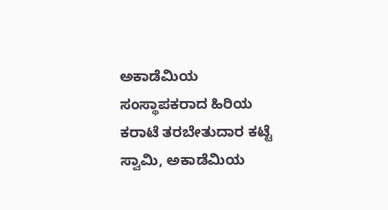ಅಕಾಡೆಮಿಯ ಸಂಸ್ಥಾಪಕರಾದ ಹಿರಿಯ ಕರಾಟೆ ತರಬೇತುದಾರ ಕಟ್ಟೆ ಸ್ವಾಮಿ, ಅಕಾಡೆಮಿಯ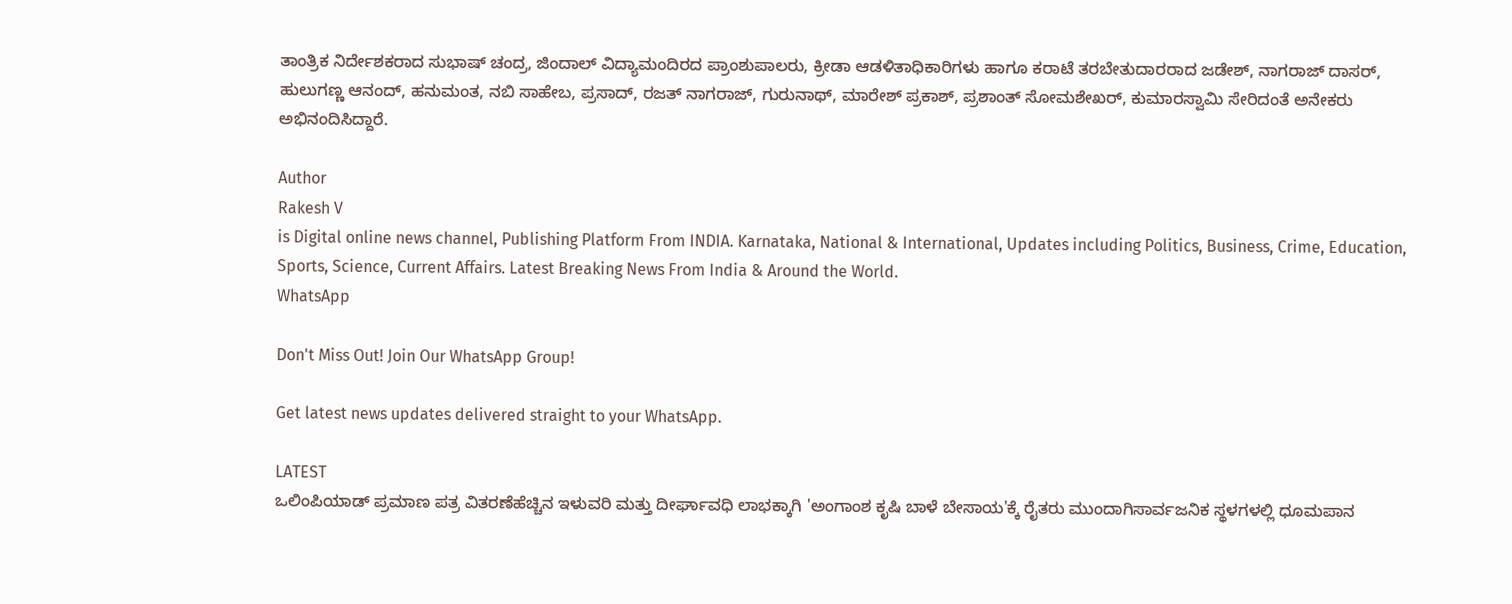ತಾಂತ್ರಿಕ ನಿರ್ದೇಶಕರಾದ ಸುಭಾಷ್ ಚಂದ್ರ, ಜಿಂದಾಲ್ ವಿದ್ಯಾಮಂದಿರದ ಪ್ರಾಂಶುಪಾಲರು, ಕ್ರೀಡಾ ಆಡಳಿತಾಧಿಕಾರಿಗಳು ಹಾಗೂ ಕರಾಟೆ ತರಬೇತುದಾರರಾದ ಜಡೇಶ್, ನಾಗರಾಜ್ ದಾಸರ್, ಹುಲುಗಣ್ಣ ಆನಂದ್, ಹನುಮಂತ, ನಬಿ ಸಾಹೇಬ, ಪ್ರಸಾದ್, ರಜತ್ ನಾಗರಾಜ್, ಗುರುನಾಥ್, ಮಾರೇಶ್ ಪ್ರಕಾಶ್, ಪ್ರಶಾಂತ್ ಸೋಮಶೇಖರ್, ಕುಮಾರಸ್ವಾಮಿ ಸೇರಿದಂತೆ ಅನೇಕರು ಅಭಿನಂದಿಸಿದ್ದಾರೆ.

Author
Rakesh V
is Digital online news channel, Publishing Platform From INDIA. Karnataka, National & International, Updates including Politics, Business, Crime, Education, Sports, Science, Current Affairs. Latest Breaking News From India & Around the World.
WhatsApp

Don't Miss Out! Join Our WhatsApp Group!

Get latest news updates delivered straight to your WhatsApp.

LATEST
ಒಲಿಂಪಿಯಾಡ್ ಪ್ರಮಾಣ ಪತ್ರ ವಿತರಣೆಹೆಚ್ಚಿನ ಇಳುವರಿ ಮತ್ತು ದೀರ್ಘಾವಧಿ ಲಾಭಕ್ಕಾಗಿ 'ಅಂಗಾಂಶ ಕೃಷಿ ಬಾಳೆ ಬೇಸಾಯ'ಕ್ಕೆ ರೈತರು ಮುಂದಾಗಿಸಾರ್ವಜನಿಕ ಸ್ಥಳಗಳಲ್ಲಿ ಧೂಮಪಾನ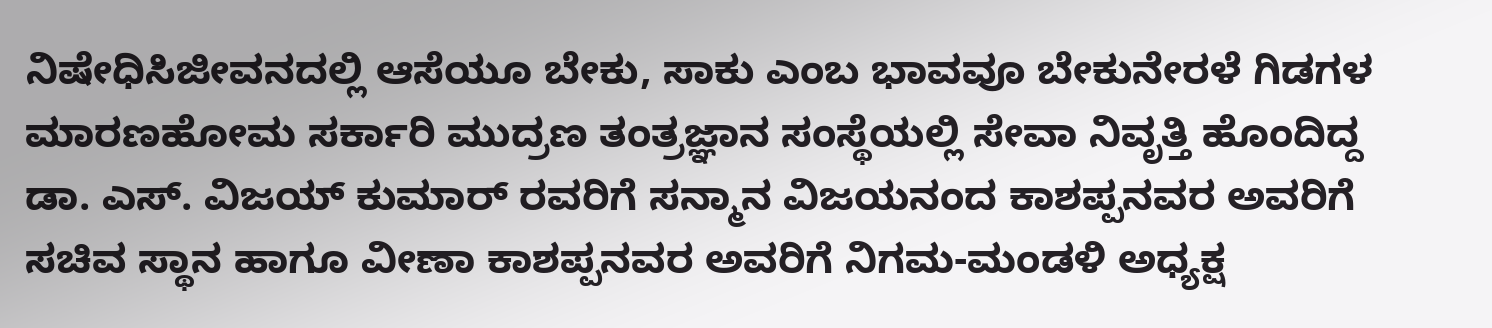ನಿಷೇಧಿಸಿಜೀವನದಲ್ಲಿ ಆಸೆಯೂ ಬೇಕು, ಸಾಕು ಎಂಬ ಭಾವವೂ ಬೇಕುನೇರಳೆ ಗಿಡಗಳ ಮಾರಣಹೋಮ ಸರ್ಕಾರಿ ಮುದ್ರಣ ತಂತ್ರಜ್ಞಾನ ಸಂಸ್ಥೆಯಲ್ಲಿ ಸೇವಾ ನಿವೃತ್ತಿ ಹೊಂದಿದ್ದ ಡಾ. ಎಸ್. ವಿಜಯ್ ಕುಮಾರ್ ರವರಿಗೆ ಸನ್ಮಾನ ವಿಜಯನಂದ ಕಾಶಪ್ಪನವರ ಅವರಿಗೆ ಸಚಿವ ಸ್ಥಾನ ಹಾಗೂ ವೀಣಾ ಕಾಶಪ್ಪನವರ ಅವರಿಗೆ ನಿಗಮ-ಮಂಡಳಿ ಅಧ್ಯಕ್ಷ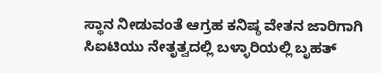ಸ್ಥಾನ ನೀಡುವಂತೆ ಆಗ್ರಹ ಕನಿಷ್ಠ ವೇತನ ಜಾರಿಗಾಗಿ ಸಿಐಟಿಯು ನೇತೃತ್ವದಲ್ಲಿ ಬಳ್ಳಾರಿಯಲ್ಲಿ ಬೃಹತ್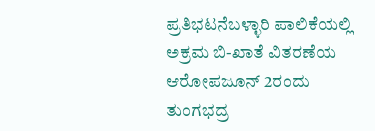ಪ್ರತಿಭಟನೆಬಳ್ಳಾರಿ ಪಾಲಿಕೆಯಲ್ಲಿ ಅಕ್ರಮ ಬಿ-ಖಾತೆ ವಿತರಣೆಯ ಆರೋಪಜೂನ್ 2ರಂದು ತುಂಗಭದ್ರ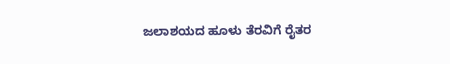ಜಲಾಶಯದ ಹೂಳು ತೆರವಿಗೆ ರೈತರ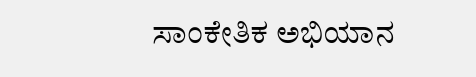ಸಾಂಕೇತಿಕ ಅಭಿಯಾನ